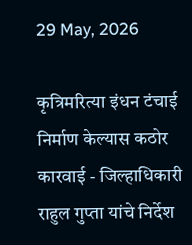29 May, 2026

कृत्रिमरित्या इंधन टंचाई निर्माण केल्यास कठोर कारवाई - जिल्हाधिकारी राहुल गुप्ता यांचे निर्देश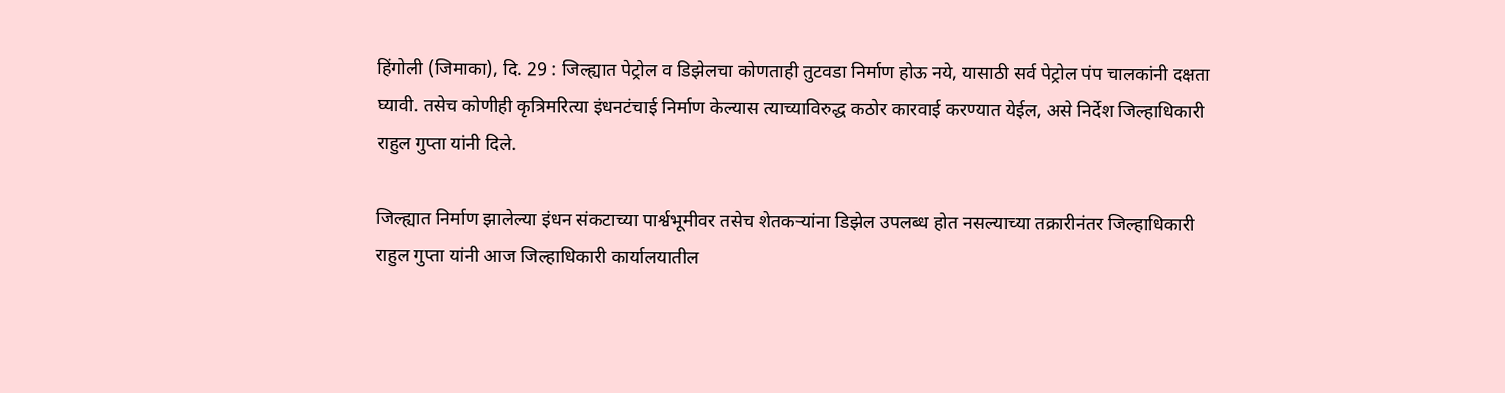हिंगोली (जिमाका), दि. 29 : जिल्ह्यात पेट्रोल व डिझेलचा कोणताही तुटवडा निर्माण होऊ नये, यासाठी सर्व पेट्रोल पंप चालकांनी दक्षता घ्यावी. तसेच कोणीही कृत्रिमरित्या इंधनटंचाई निर्माण केल्यास त्याच्याविरुद्ध कठोर कारवाई करण्यात येईल, असे निर्देश जिल्हाधिकारी राहुल गुप्ता यांनी दिले.

जिल्ह्यात निर्माण झालेल्या इंधन संकटाच्या पार्श्वभूमीवर तसेच शेतकऱ्यांना डिझेल उपलब्ध होत नसल्याच्या तक्रारीनंतर जिल्हाधिकारी राहुल गुप्ता यांनी आज जिल्हाधिकारी कार्यालयातील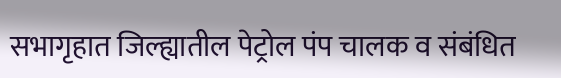सभागृहात जिल्ह्यातील पेट्रोल पंप चालक व संबंधित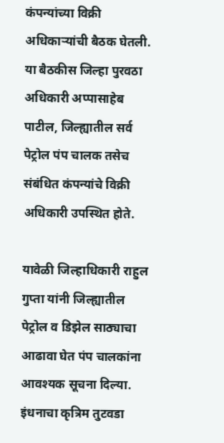कंपन्यांच्या विक्री अधिकाऱ्यांची बैठक घेतली. या बैठकीस जिल्हा पुरवठा अधिकारी अप्पासाहेब पाटील, जिल्ह्यातील सर्व पेट्रोल पंप चालक तसेच संबंधित कंपन्यांचे विक्री अधिकारी उपस्थित होते.

यावेळी जिल्हाधिकारी राहुल गुप्ता यांनी जिल्ह्यातील पेट्रोल व डिझेल साठ्याचा आढावा घेत पंप चालकांना आवश्यक सूचना दिल्या. इंधनाचा कृत्रिम तुटवडा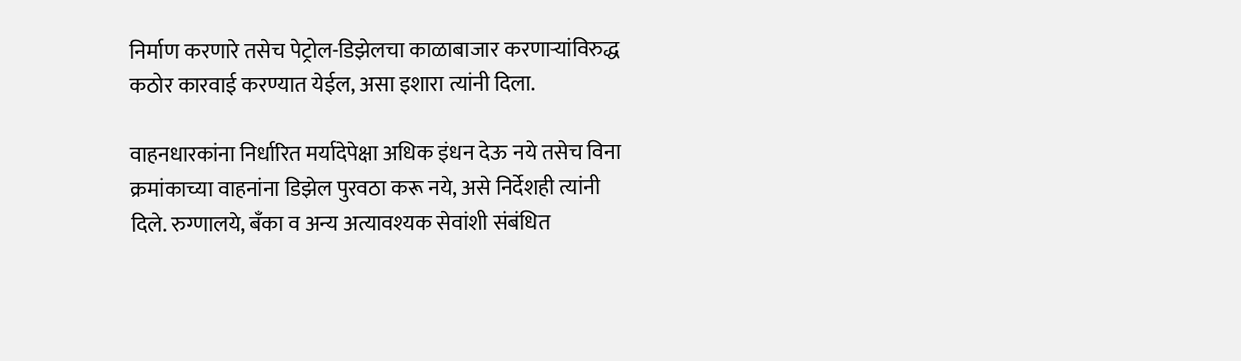निर्माण करणारे तसेच पेट्रोल-डिझेलचा काळाबाजार करणाऱ्यांविरुद्ध कठोर कारवाई करण्यात येईल, असा इशारा त्यांनी दिला.

वाहनधारकांना निर्धारित मर्यादेपेक्षा अधिक इंधन देऊ नये तसेच विना क्रमांकाच्या वाहनांना डिझेल पुरवठा करू नये, असे निर्देशही त्यांनी दिले. रुग्णालये, बँका व अन्य अत्यावश्यक सेवांशी संबंधित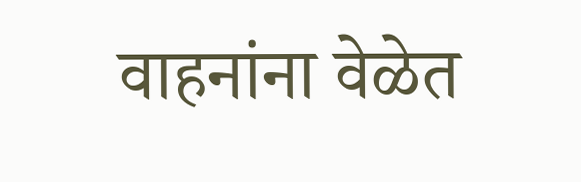वाहनांना वेळेत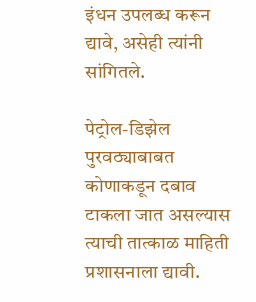इंधन उपलब्ध करून द्यावे, असेही त्यांनी सांगितले.

पेट्रोल-डिझेल पुरवठ्याबाबत कोणाकडून दबाव टाकला जात असल्यास त्याची तात्काळ माहिती प्रशासनाला द्यावी.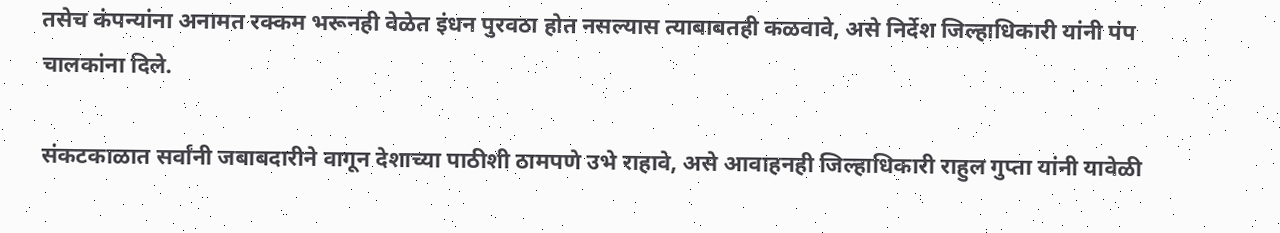तसेच कंपन्यांना अनामत रक्कम भरूनही वेळेत इंधन पुरवठा होत नसल्यास त्याबाबतही कळवावे, असे निर्देश जिल्हाधिकारी यांनी पंप चालकांना दिले.

संकटकाळात सर्वांनी जबाबदारीने वागून देशाच्या पाठीशी ठामपणे उभे राहावे, असे आवाहनही जिल्हाधिकारी राहुल गुप्ता यांनी यावेळी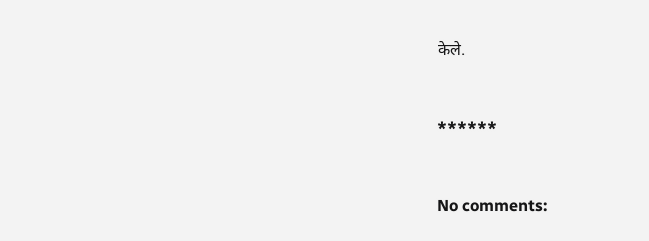केले.



******



No comments: